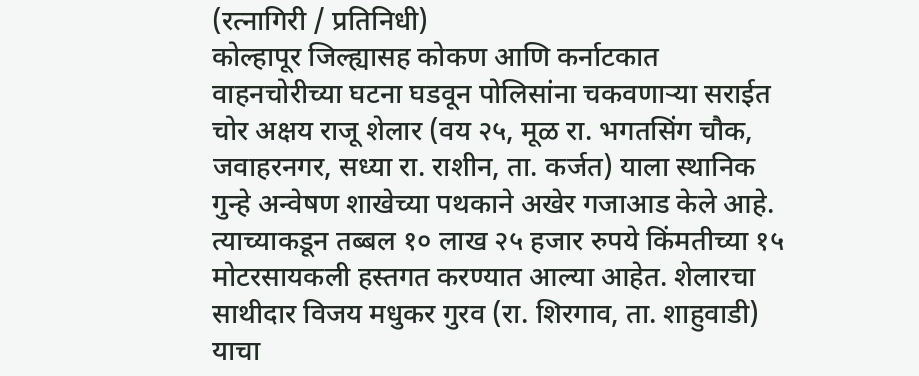(रत्नागिरी / प्रतिनिधी)
कोल्हापूर जिल्ह्यासह कोकण आणि कर्नाटकात वाहनचोरीच्या घटना घडवून पोलिसांना चकवणाऱ्या सराईत चोर अक्षय राजू शेलार (वय २५, मूळ रा. भगतसिंग चौक, जवाहरनगर, सध्या रा. राशीन, ता. कर्जत) याला स्थानिक गुन्हे अन्वेषण शाखेच्या पथकाने अखेर गजाआड केले आहे. त्याच्याकडून तब्बल १० लाख २५ हजार रुपये किंमतीच्या १५ मोटरसायकली हस्तगत करण्यात आल्या आहेत. शेलारचा साथीदार विजय मधुकर गुरव (रा. शिरगाव, ता. शाहुवाडी) याचा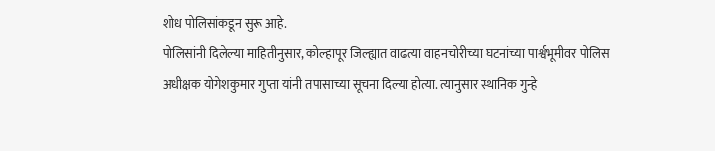शोध पोलिसांकडून सुरू आहे.
पोलिसांनी दिलेल्या माहितीनुसार, कोल्हापूर जिल्ह्यात वाढत्या वाहनचोरीच्या घटनांच्या पार्श्वभूमीवर पोलिस अधीक्षक योगेशकुमार गुप्ता यांनी तपासाच्या सूचना दिल्या होत्या. त्यानुसार स्थानिक गुन्हे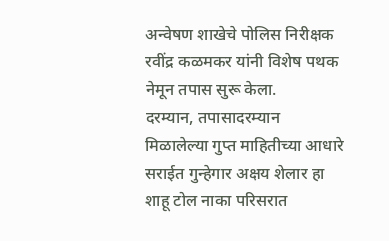अन्वेषण शाखेचे पोलिस निरीक्षक रवींद्र कळमकर यांनी विशेष पथक नेमून तपास सुरू केला.
दरम्यान, तपासादरम्यान मिळालेल्या गुप्त माहितीच्या आधारे सराईत गुन्हेगार अक्षय शेलार हा शाहू टोल नाका परिसरात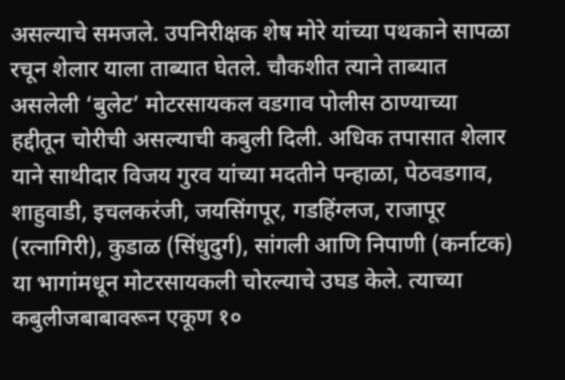असल्याचे समजले. उपनिरीक्षक शेष मोरे यांच्या पथकाने सापळा रचून शेलार याला ताब्यात घेतले. चौकशीत त्याने ताब्यात असलेली ‘बुलेट’ मोटरसायकल वडगाव पोलीस ठाण्याच्या हद्दीतून चोरीची असल्याची कबुली दिली. अधिक तपासात शेलार याने साथीदार विजय गुरव यांच्या मदतीने पन्हाळा, पेठवडगाव, शाहुवाडी, इचलकरंजी, जयसिंगपूर, गडहिंग्लज, राजापूर (रत्नागिरी), कुडाळ (सिंधुदुर्ग), सांगली आणि निपाणी (कर्नाटक) या भागांमधून मोटरसायकली चोरल्याचे उघड केले. त्याच्या कबुलीजबाबावरून एकूण १०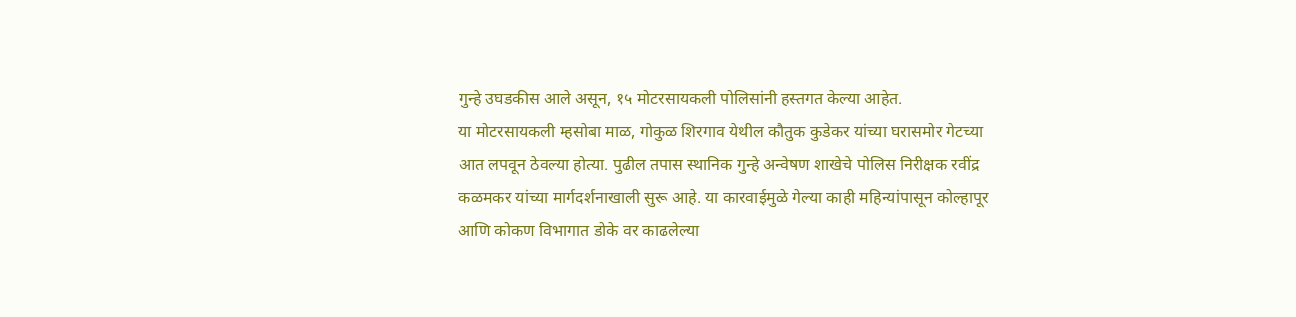गुन्हे उघडकीस आले असून, १५ मोटरसायकली पोलिसांनी हस्तगत केल्या आहेत.
या मोटरसायकली म्हसोबा माळ, गोकुळ शिरगाव येथील कौतुक कुडेकर यांच्या घरासमोर गेटच्या आत लपवून ठेवल्या होत्या. पुढील तपास स्थानिक गुन्हे अन्वेषण शाखेचे पोलिस निरीक्षक रवींद्र कळमकर यांच्या मार्गदर्शनाखाली सुरू आहे. या कारवाईमुळे गेल्या काही महिन्यांपासून कोल्हापूर आणि कोकण विभागात डोके वर काढलेल्या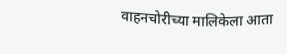वाहनचोरीच्या मालिकेला आता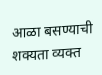आळा बसण्याची शक्यता व्यक्त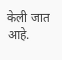केली जात आहे.